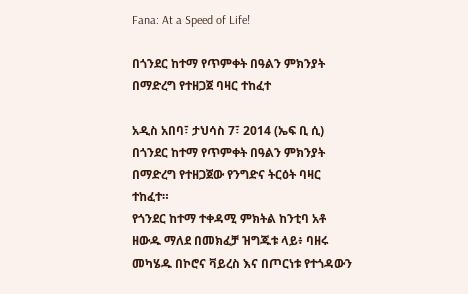Fana: At a Speed of Life!

በጎንደር ከተማ የጥምቀት በዓልን ምክንያት በማድረግ የተዘጋጀ ባዛር ተከፈተ

አዲስ አበባ፣ ታህሳስ 7፣ 2014 (ኤፍ ቢ ሲ) በጎንደር ከተማ የጥምቀት በዓልን ምክንያት በማድረግ የተዘጋጀው የንግድና ትርዕት ባዛር ተከፈተ።
የጎንደር ከተማ ተቀዳሚ ምክትል ከንቲባ አቶ ዘውዱ ማለደ በመክፈቻ ዝግጁቱ ላይ፥ ባዘሩ መካሄዱ በኮሮና ቫይረስ እና በጦርነቱ የተጎዳውን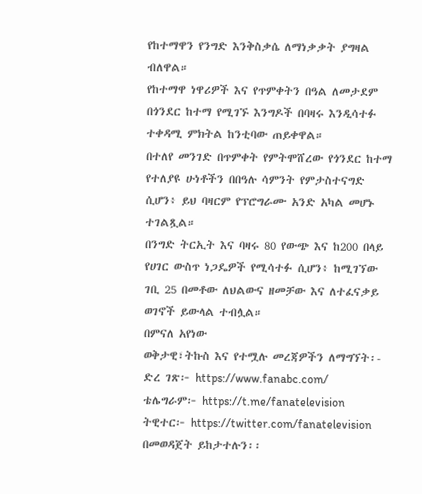የከተማዋን የንግድ እንቅስቃሴ ለማነቃቃት ያግዛል ብለዋል።
የከተማዋ ነዋሪዎች እና የጥምቀትን በዓል ለመታደም በጎንደር ከተማ የሚገኙ እንግዶች በባዛሩ እንዲሳተፉ ተቀዳሚ ምክትል ከንቲባው ጠይቀዋል።
በተለየ መንገድ በጥምቀት የምትሞሸረው የጎንደር ከተማ የተለያዩ ሁነቶችን በበዓሉ ሳምንት የምታስተናግድ ሲሆን፥ ይህ ባዛርም የፕሮግራሙ አንድ አካል መሆኑ ተገልጿል።
በንግድ ትርኢት እና ባዛሩ 80 የውጭ እና ከ200 በላይ የሀገር ውስጥ ነጋዴዎች የሚሳተፉ ሲሆን፥ ከሚገኘው ገቢ 25 በመቶው ለህልውና ዘመቻው እና ለተፈናቃይ ወገኖች ይውላል ተብሏል።
በምናለ አየነው
ወቅታዊ፣ትኩስ እና የተሟሉ መረጃዎችን ለማግኘት፡-
ድረ ገጽ፦ https://www.fanabc.com/
ቴሌግራም፦ https://t.me/fanatelevision
ትዊተር፦ https://twitter.com/fanatelevision በመወዳጀት ይከታተሉን፡፡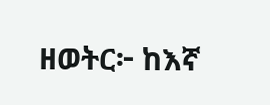ዘወትር፦ ከእኛ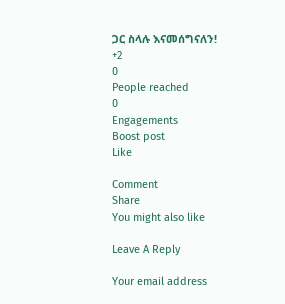ጋር ስላሉ እናመሰግናለን!
+2
0
People reached
0
Engagements
Boost post
Like

Comment
Share
You might also like

Leave A Reply

Your email address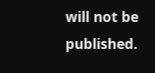will not be published.